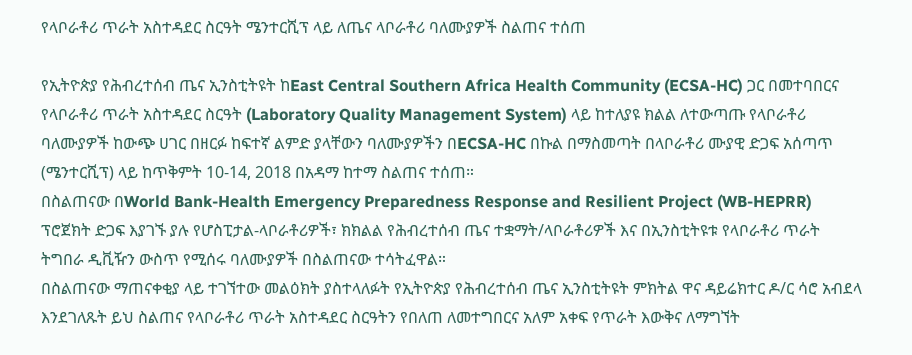የላቦራቶሪ ጥራት አስተዳደር ስርዓት ሜንተርሺፕ ላይ ለጤና ላቦራቶሪ ባለሙያዎች ስልጠና ተሰጠ

የኢትዮጵያ የሕብረተሰብ ጤና ኢንስቲትዩት ከEast Central Southern Africa Health Community (ECSA-HC) ጋር በመተባበርና የላቦራቶሪ ጥራት አስተዳደር ስርዓት (Laboratory Quality Management System) ላይ ከተለያዩ ክልል ለተውጣጡ የላቦራቶሪ ባለሙያዎች ከውጭ ሀገር በዘርፉ ከፍተኛ ልምድ ያላቸውን ባለሙያዎችን በECSA-HC በኩል በማስመጣት በላቦራቶሪ ሙያዊ ድጋፍ አሰጣጥ (ሜንተርሺፕ) ላይ ከጥቅምት 10-14, 2018 በአዳማ ከተማ ስልጠና ተሰጠ።
በስልጠናው በWorld Bank-Health Emergency Preparedness Response and Resilient Project (WB-HEPRR) ፕሮጀክት ድጋፍ እያገኙ ያሉ የሆስፒታል-ላቦራቶሪዎች፣ ክክልል የሕብረተሰብ ጤና ተቋማት/ላቦራቶሪዎች እና በኢንስቲትዩቱ የላቦራቶሪ ጥራት ትግበራ ዲቪዥን ውስጥ የሚሰሩ ባለሙያዎች በስልጠናው ተሳትፈዋል።
በስልጠናው ማጠናቀቂያ ላይ ተገኘተው መልዕክት ያስተላለፉት የኢትዮጵያ የሕብረተሰብ ጤና ኢንስቲትዩት ምክትል ዋና ዳይሬክተር ዶ/ር ሳሮ አብደላ እንደገለጹት ይህ ስልጠና የላቦራቶሪ ጥራት አስተዳደር ስርዓትን የበለጠ ለመተግበርና አለም አቀፍ የጥራት እውቅና ለማግኘት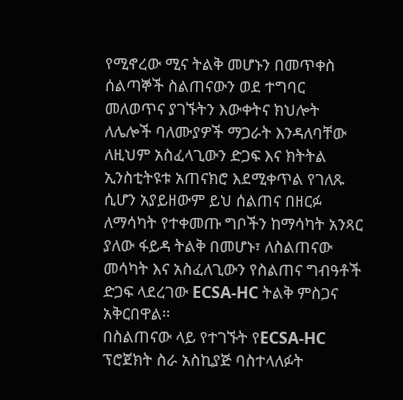የሚኖረው ሚና ትልቅ መሆኑን በመጥቀስ ሰልጣኞች ስልጠናውን ወደ ተግባር መለወጥና ያገኙትን እውቀትና ክህሎት ለሌሎች ባለሙያዎች ማጋራት እንዳለባቸው ለዚህም አስፈላጊውን ድጋፍ እና ክትትል ኢንስቲትዩቱ አጠናክሮ እደሚቀጥል የገለጹ ሲሆን አያይዘውም ይህ ሰልጠና በዘርፉ ለማሳካት የተቀመጡ ግቦችን ከማሳካት አንጻር ያለው ፋይዳ ትልቅ በመሆኑ፣ ለስልጠናው መሳካት እና አስፈለጊውን የስልጠና ግብዓቶች ድጋፍ ላደረገው ECSA-HC ትልቅ ምስጋና አቅርበዋል፡፡
በስልጠናው ላይ የተገኙት የECSA-HC ፕሮጀክት ስራ አስኪያጅ ባስተላለፉት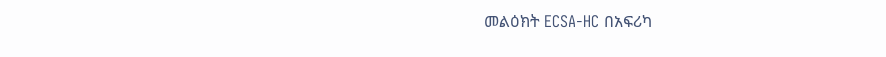መልዕክት ECSA-HC በአፍሪካ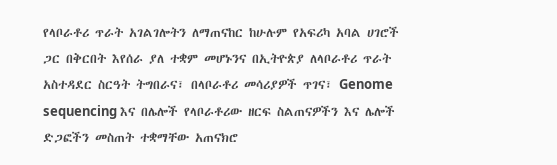የላቦራቶሪ ጥራት አገልገሎትን ለማጠናከር ከሁሉም የአፍሪካ አባል ሀገሮች ጋር በቅርበት እየሰራ ያለ ተቋም መሆኑንና በኢትዮጵያ ለላቦራቶሪ ጥራት አስተዳደር ስርዓት ትግበራና፣ በላቦራቶሪ መሳሪያዎች ጥገና፣ Genome sequencing እና በሌሎች የላቦራቶሪው ዘርፍ ስልጠናዎችን እና ሌሎች ድጋፎችን መስጠት ተቋማቸው አጠናክሮ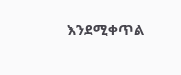እንደሚቀጥል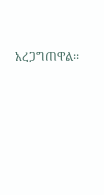አረጋግጠዋል፡፡